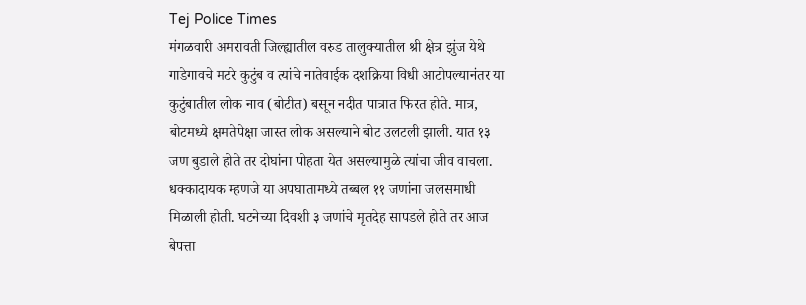Tej Police Times
मंगळवारी अमरावती जिल्ह्यातील वरुड तालुक्यातील श्री क्षेत्र झुंज येथे गाडेगावचे मटरे कुटुंब व त्यांचे नातेवाईक दशक्रिया विधी आटोपल्यानंतर या कुटुंबातील लोक नाव (बोटीत) बसून नदीत पात्रात फिरत होते. मात्र, बोटमध्ये क्षमतेपेक्षा जास्त लोक असल्याने बोट उलटली झाली. यात १३ जण बुडाले होते तर दोघांना पोहता येत असल्यामुळे त्यांचा जीव वाचला.
धक्कादायक म्हणजे या अपघातामध्ये तब्बल ११ जणांना जलसमाधी मिळाली होती. घटनेच्या दिवशी ३ जणांचे मृतदेह सापडले होते तर आज बेपत्ता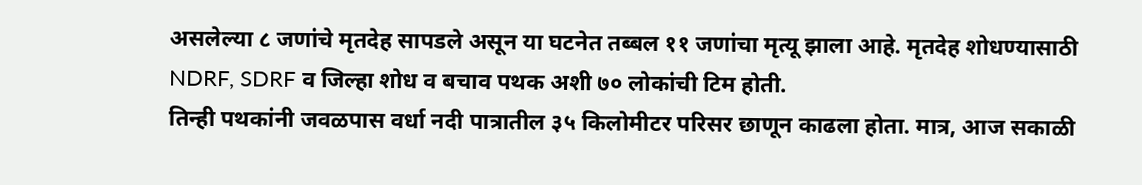असलेल्या ८ जणांचे मृतदेह सापडले असून या घटनेत तब्बल ११ जणांचा मृत्यू झाला आहे. मृतदेह शोधण्यासाठी NDRF, SDRF व जिल्हा शोध व बचाव पथक अशी ७० लोकांची टिम होती.
तिन्ही पथकांनी जवळपास वर्धा नदी पात्रातील ३५ किलोमीटर परिसर छाणून काढला होता. मात्र, आज सकाळी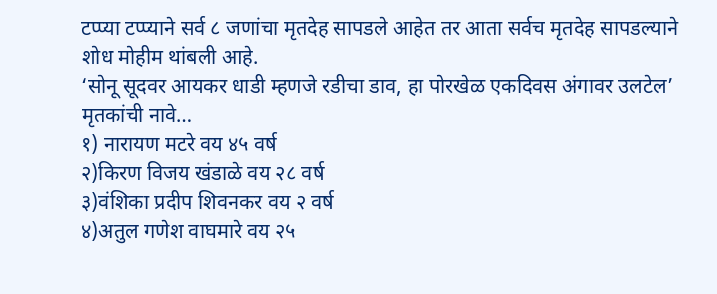टप्प्या टप्प्याने सर्व ८ जणांचा मृतदेह सापडले आहेत तर आता सर्वच मृतदेह सापडल्याने शोध मोहीम थांबली आहे.
‘सोनू सूदवर आयकर धाडी म्हणजे रडीचा डाव, हा पोरखेळ एकदिवस अंगावर उलटेल’
मृतकांची नावे…
१) नारायण मटरे वय ४५ वर्ष
२)किरण विजय खंडाळे वय २८ वर्ष
३)वंशिका प्रदीप शिवनकर वय २ वर्ष
४)अतुल गणेश वाघमारे वय २५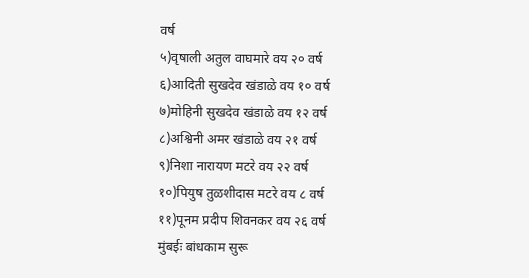वर्ष
५)वृषाली अतुल वाघमारे वय २० वर्ष
६)आदिती सुखदेव खंडाळे वय १० वर्ष
७)मोहिनी सुखदेव खंडाळे वय १२ वर्ष
८)अश्विनी अमर खंडाळे वय २१ वर्ष
९)निशा नारायण मटरे वय २२ वर्ष
१०)पियुष तुळशीदास मटरे वय ८ वर्ष
११)पूनम प्रदीप शिवनकर वय २६ वर्ष
मुंबईः बांधकाम सुरू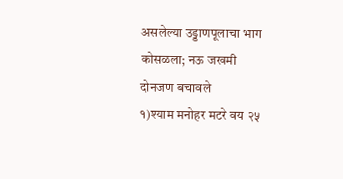असलेल्या उड्डाणपूलाचा भाग कोसळला; नऊ जखमी
दोनजण बचावले
१)श्याम मनोहर मटरे वय २५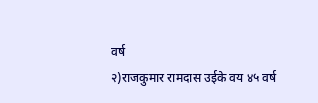वर्ष
२)राजकुमार रामदास उईके वय ४५ वर्ष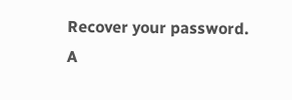Recover your password.
A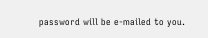password will be e-mailed to you.